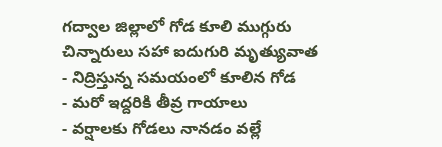గద్వాల జిల్లాలో గోడ కూలి ముగ్గురు చిన్నారులు సహా ఐదుగురి మృత్యువాత
- నిద్రిస్తున్న సమయంలో కూలిన గోడ
- మరో ఇద్దరికి తీవ్ర గాయాలు
- వర్షాలకు గోడలు నానడం వల్లే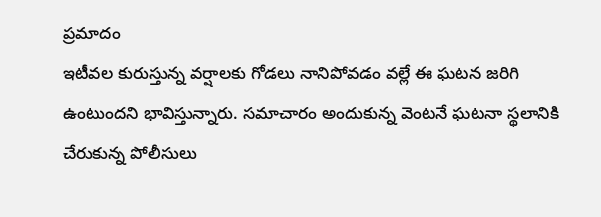ప్రమాదం
ఇటీవల కురుస్తున్న వర్షాలకు గోడలు నానిపోవడం వల్లే ఈ ఘటన జరిగి ఉంటుందని భావిస్తున్నారు. సమాచారం అందుకున్న వెంటనే ఘటనా స్థలానికి చేరుకున్న పోలీసులు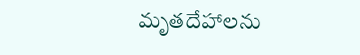మృతదేహాలను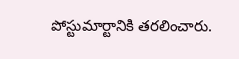పోస్టుమార్టానికి తరలించారు.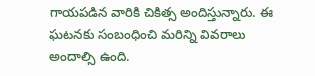గాయపడిన వారికి చికిత్స అందిస్తున్నారు. ఈ ఘటనకు సంబంధించి మరిన్ని వివరాలు అందాల్సి ఉంది.